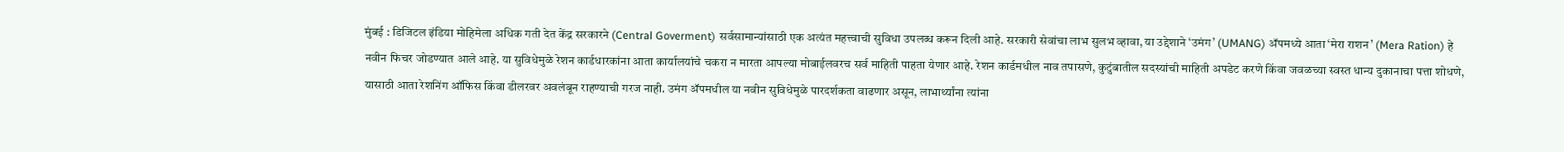मुंबई : डिजिटल इंडिया मोहिमेला अधिक गती देत केंद्र सरकारने (Central Goverment) सर्वसामान्यांसाठी एक अत्यंत महत्त्वाची सुविधा उपलब्ध करून दिली आहे. सरकारी सेवांचा लाभ सुलभ व्हावा, या उद्देशाने ‘उमंग’ (UMANG) ॲपमध्ये आता ‘मेरा राशन’ (Mera Ration) हे नवीन फिचर जोडण्यात आले आहे. या सुविधेमुळे रेशन कार्डधारकांना आता कार्यालयांचे चकरा न मारता आपल्या मोबाईलवरच सर्व माहिती पाहता येणार आहे. रेशन कार्डमधील नाव तपासणे, कुटुंबातील सदस्यांची माहिती अपडेट करणे किंवा जवळच्या स्वस्त धान्य दुकानाचा पत्ता शोधणे, यासाठी आता रेशनिंग ऑफिस किंवा डीलरवर अवलंबून राहण्याची गरज नाही. उमंग ॲपमधील या नवीन सुविधेमुळे पारदर्शकता वाढणार असून, लाभार्थ्यांना त्यांना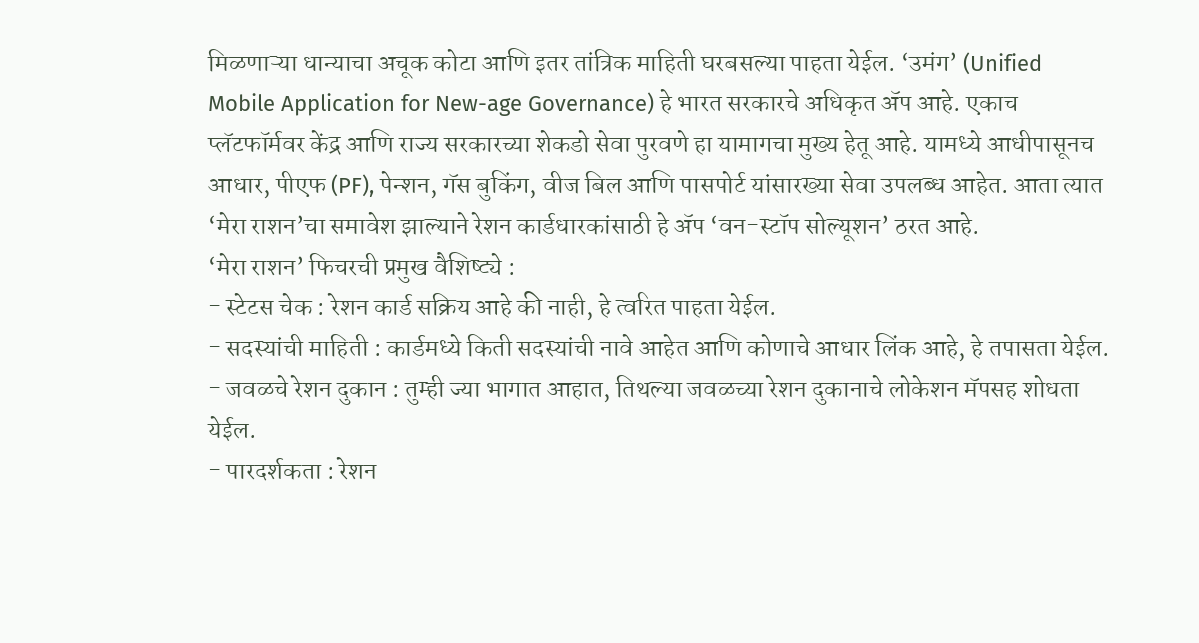मिळणाऱ्या धान्याचा अचूक कोटा आणि इतर तांत्रिक माहिती घरबसल्या पाहता येईल. ‘उमंग’ (Unified Mobile Application for New-age Governance) हे भारत सरकारचे अधिकृत ॲप आहे. एकाच प्लॅटफॉर्मवर केंद्र आणि राज्य सरकारच्या शेकडो सेवा पुरवणे हा यामागचा मुख्य हेतू आहे. यामध्ये आधीपासूनच आधार, पीएफ (PF), पेन्शन, गॅस बुकिंग, वीज बिल आणि पासपोर्ट यांसारख्या सेवा उपलब्ध आहेत. आता त्यात ‘मेरा राशन’चा समावेश झाल्याने रेशन कार्डधारकांसाठी हे ॲप ‘वन-स्टॉप सोल्यूशन’ ठरत आहे.
‘मेरा राशन’ फिचरची प्रमुख वैशिष्ट्ये :
- स्टेटस चेक : रेशन कार्ड सक्रिय आहे की नाही, हे त्वरित पाहता येईल.
- सदस्यांची माहिती : कार्डमध्ये किती सदस्यांची नावे आहेत आणि कोणाचे आधार लिंक आहे, हे तपासता येईल.
- जवळचे रेशन दुकान : तुम्ही ज्या भागात आहात, तिथल्या जवळच्या रेशन दुकानाचे लोकेशन मॅपसह शोधता येईल.
- पारदर्शकता : रेशन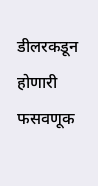डीलरकडून होणारी फसवणूक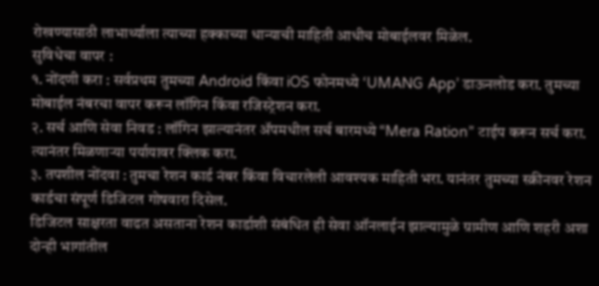रोखण्यासाठी लाभार्थ्याला त्याच्या हक्काच्या धान्याची माहिती आधीच मोबाईलवर मिळेल.
सुविधेचा वापर :
१. नोंदणी करा : सर्वप्रथम तुमच्या Android किंवा iOS फोनमध्ये ‘UMANG App’ डाऊनलोड करा. तुमच्या मोबाईल नंबरचा वापर करून लॉगिन किंवा रजिस्ट्रेशन करा.
२. सर्च आणि सेवा निवड : लॉगिन झाल्यानंतर ॲपमधील सर्च बारमध्ये “Mera Ration” टाईप करून सर्च करा. त्यानंतर मिळणाऱ्या पर्यायावर क्लिक करा.
३. तपशील नोंदवा : तुमचा रेशन कार्ड नंबर किंवा विचारलेली आवश्यक माहिती भरा. यानंतर तुमच्या स्क्रीनवर रेशन कार्डचा संपूर्ण डिजिटल गोषवारा दिसेल.
डिजिटल साक्षरता वाढत असताना रेशन कार्डाशी संबंधित ही सेवा ऑनलाईन झाल्यामुळे ग्रामीण आणि शहरी अशा दोन्ही भागांतील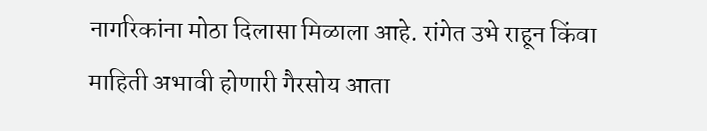नागरिकांना मोठा दिलासा मिळाला आहे. रांगेत उभे राहून किंवा माहिती अभावी होणारी गैरसोय आता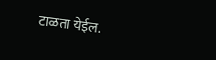टाळता येईल.